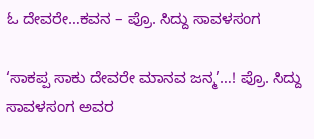ಓ ದೇವರೇ…ಕವನ – ಪ್ರೊ. ಸಿದ್ದು ಸಾವಳಸಂಗ

‘ಸಾಕಪ್ಪ ಸಾಕು ದೇವರೇ ಮಾನವ ಜನ್ಮ’…! ಪ್ರೊ. ಸಿದ್ದು ಸಾವಳಸಂಗ ಅವರ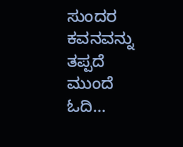ಸುಂದರ ಕವನವನ್ನು ತಪ್ಪದೆ ಮುಂದೆ ಓದಿ…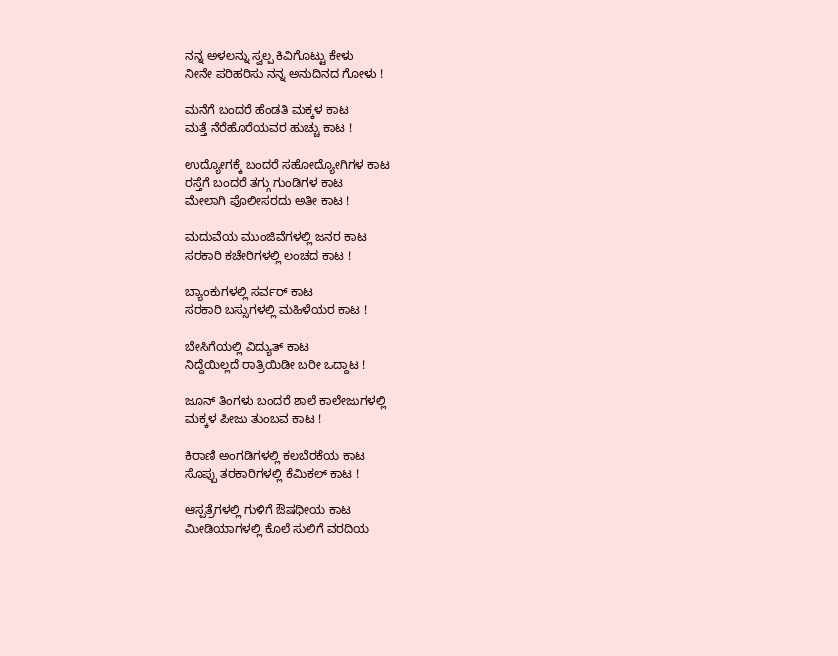ನನ್ನ ಅಳಲನ್ನು ಸ್ವಲ್ಪ ಕಿವಿಗೊಟ್ಟು ಕೇಳು
ನೀನೇ ಪರಿಹರಿಸು ನನ್ನ ಅನುದಿನದ ಗೋಳು !

ಮನೆಗೆ ಬಂದರೆ ಹೆಂಡತಿ ಮಕ್ಕಳ ಕಾಟ
ಮತ್ತೆ ನೆರೆಹೊರೆಯವರ ಹುಚ್ಚು ಕಾಟ !

ಉದ್ಯೋಗಕ್ಕೆ ಬಂದರೆ ಸಹೋದ್ಯೋಗಿಗಳ ಕಾಟ
ರಸ್ತೆಗೆ ಬಂದರೆ ತಗ್ಗು ಗುಂಡಿಗಳ ಕಾಟ
ಮೇಲಾಗಿ ಪೊಲೀಸರದು ಅತೀ ಕಾಟ !

ಮದುವೆಯ ಮುಂಜಿವೆಗಳಲ್ಲಿ ಜನರ ಕಾಟ
ಸರಕಾರಿ ಕಚೇರಿಗಳಲ್ಲಿ ಲಂಚದ ಕಾಟ !

ಬ್ಯಾಂಕುಗಳಲ್ಲಿ ಸರ್ವರ್ ಕಾಟ
ಸರಕಾರಿ ಬಸ್ಸುಗಳಲ್ಲಿ ಮಹಿಳೆಯರ ಕಾಟ !

ಬೇಸಿಗೆಯಲ್ಲಿ ವಿದ್ಯುತ್ ಕಾಟ
ನಿದ್ದೆಯಿಲ್ಲದೆ ರಾತ್ರಿಯಿಡೀ ಬರೀ ಒದ್ದಾಟ !

ಜೂನ್ ತಿಂಗಳು ಬಂದರೆ ಶಾಲೆ ಕಾಲೇಜುಗಳಲ್ಲಿ
ಮಕ್ಕಳ ಪೀಜು ತುಂಬವ ಕಾಟ !

ಕಿರಾಣಿ ಅಂಗಡಿಗಳಲ್ಲಿ ಕಲಬೆರಕೆಯ ಕಾಟ
ಸೊಪ್ಪು ತರಕಾರಿಗಳಲ್ಲಿ ಕೆಮಿಕಲ್ ಕಾಟ !

ಆಸ್ಪತ್ರೆಗಳಲ್ಲಿ ಗುಳಿಗೆ ಔಷಧೀಯ ಕಾಟ
ಮೀಡಿಯಾಗಳಲ್ಲಿ ಕೊಲೆ ಸುಲಿಗೆ ವರದಿಯ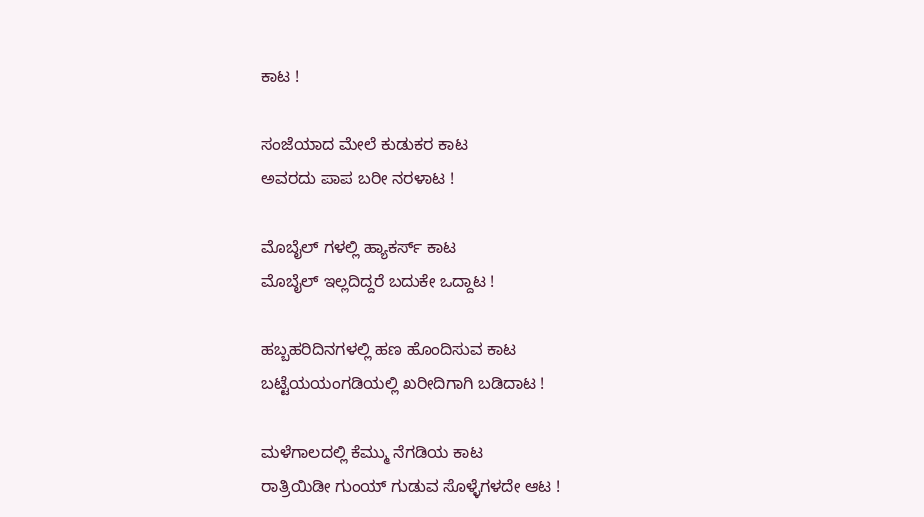ಕಾಟ !

ಸಂಜೆಯಾದ ಮೇಲೆ ಕುಡುಕರ ಕಾಟ
ಅವರದು ಪಾಪ ಬರೀ ನರಳಾಟ !

ಮೊಬೈಲ್ ಗಳಲ್ಲಿ ಹ್ಯಾಕರ್ಸ್ ಕಾಟ
ಮೊಬೈಲ್ ಇಲ್ಲದಿದ್ದರೆ ಬದುಕೇ ಒದ್ದಾಟ !

ಹಬ್ಬಹರಿದಿನಗಳಲ್ಲಿ ಹಣ ಹೊಂದಿಸುವ ಕಾಟ
ಬಟ್ಟೆಯಯಂಗಡಿಯಲ್ಲಿ ಖರೀದಿಗಾಗಿ ಬಡಿದಾಟ !

ಮಳೆಗಾಲದಲ್ಲಿ ಕೆಮ್ಮು ನೆಗಡಿಯ ಕಾಟ
ರಾತ್ರಿಯಿಡೀ ಗುಂಯ್ ಗುಡುವ ಸೊಳ್ಳೆಗಳದೇ ಆಟ !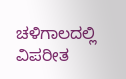ಚಳಿಗಾಲದಲ್ಲಿ ವಿಪರೀತ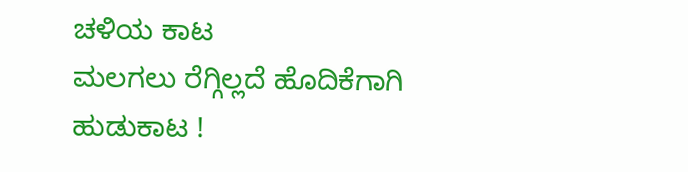ಚಳಿಯ ಕಾಟ
ಮಲಗಲು ರೆಗ್ಗಿಲ್ಲದೆ ಹೊದಿಕೆಗಾಗಿ ಹುಡುಕಾಟ !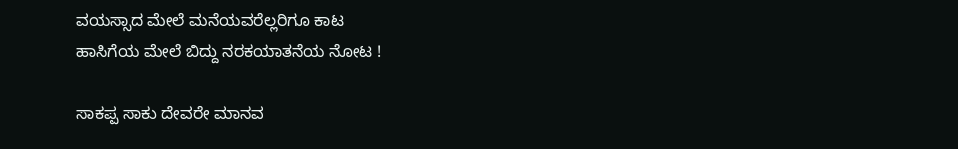ವಯಸ್ಸಾದ ಮೇಲೆ ಮನೆಯವರೆಲ್ಲರಿಗೂ ಕಾಟ
ಹಾಸಿಗೆಯ ಮೇಲೆ ಬಿದ್ದು ನರಕಯಾತನೆಯ ನೋಟ !

ಸಾಕಪ್ಪ ಸಾಕು ದೇವರೇ ಮಾನವ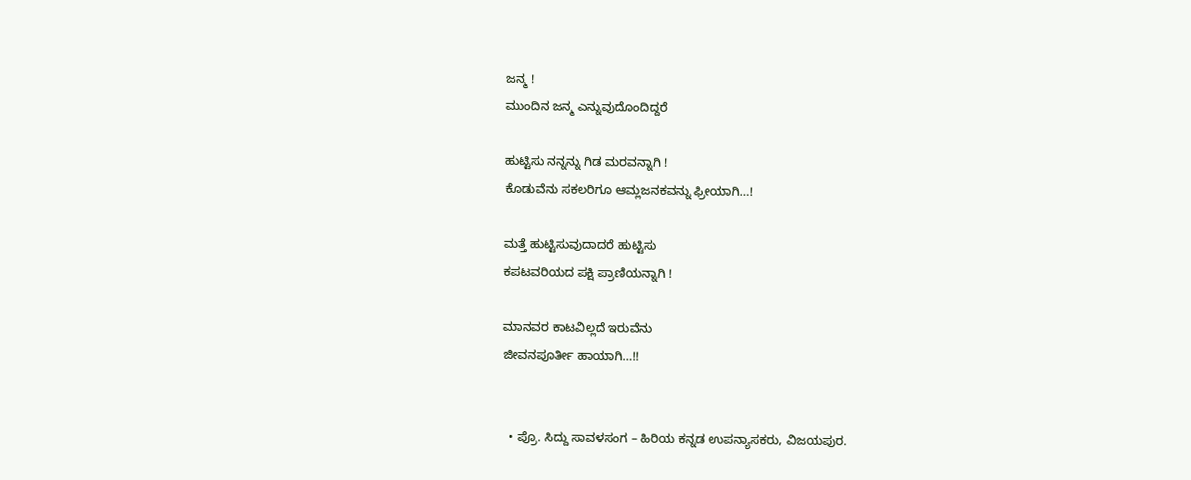ಜನ್ಮ !
ಮುಂದಿನ ಜನ್ಮ ಎನ್ನುವುದೊಂದಿದ್ದರೆ

ಹುಟ್ಟಿಸು ನನ್ನನ್ನು ಗಿಡ ಮರವನ್ನಾಗಿ !
ಕೊಡುವೆನು ಸಕಲರಿಗೂ ಆಮ್ಲಜನಕವನ್ನು ಫ್ರೀಯಾಗಿ…!

ಮತ್ತೆ ಹುಟ್ಟಿಸುವುದಾದರೆ ಹುಟ್ಟಿಸು
ಕಪಟವರಿಯದ ಪಕ್ಷಿ ಪ್ರಾಣಿಯನ್ನಾಗಿ !

ಮಾನವರ ಕಾಟವಿಲ್ಲದೆ ಇರುವೆನು
ಜೀವನಪೂರ್ತೀ ಹಾಯಾಗಿ…!!


  • ಪ್ರೊ. ಸಿದ್ದು ಸಾವಳಸಂಗ – ಹಿರಿಯ ಕನ್ನಡ ಉಪನ್ಯಾಸಕರು, ವಿಜಯಪುರ.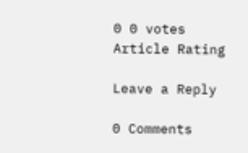0 0 votes
Article Rating

Leave a Reply

0 Comments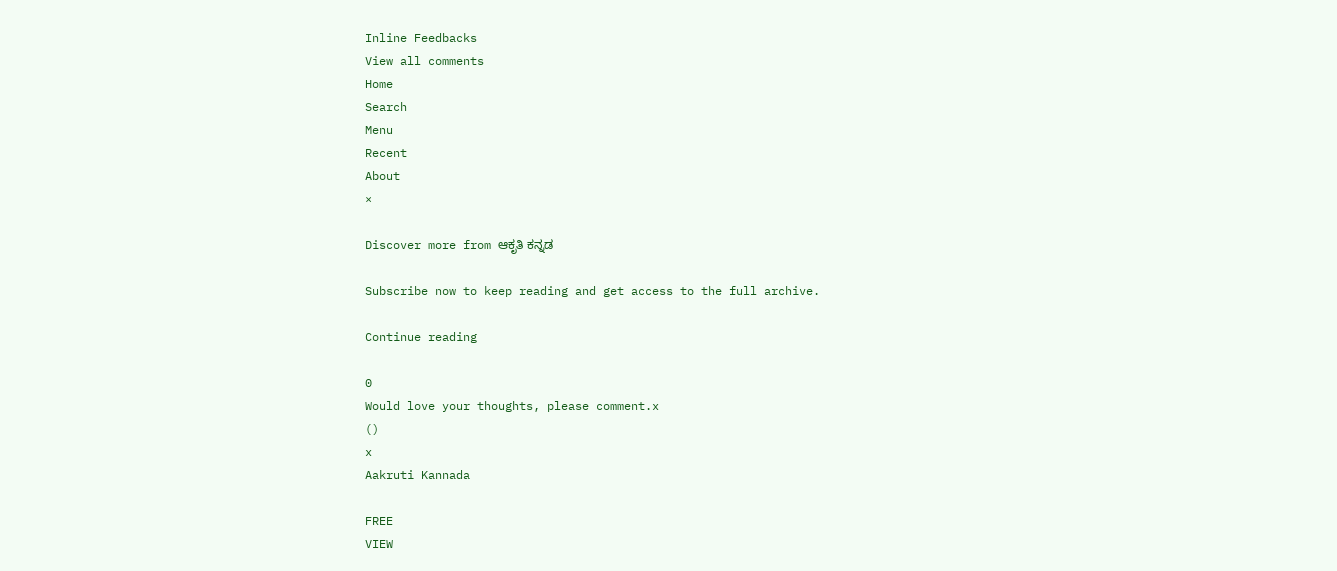Inline Feedbacks
View all comments
Home
Search
Menu
Recent
About
×

Discover more from ಆಕೃತಿ ಕನ್ನಡ

Subscribe now to keep reading and get access to the full archive.

Continue reading

0
Would love your thoughts, please comment.x
()
x
Aakruti Kannada

FREE
VIEW